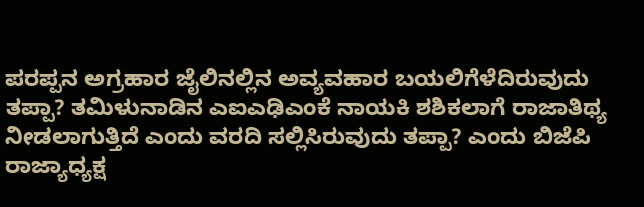ಪರಪ್ಪನ ಅಗ್ರಹಾರ ಜೈಲಿನಲ್ಲಿನ ಅವ್ಯವಹಾರ ಬಯಲಿಗೆಳೆದಿರುವುದು ತಪ್ಪಾ? ತಮಿಳುನಾಡಿನ ಎಐಎಢಿಎಂಕೆ ನಾಯಕಿ ಶಶಿಕಲಾಗೆ ರಾಜಾತಿಥ್ಯ ನೀಡಲಾಗುತ್ತಿದೆ ಎಂದು ವರದಿ ಸಲ್ಲಿಸಿರುವುದು ತಪ್ಪಾ? ಎಂದು ಬಿಜೆಪಿ ರಾಜ್ಯಾಧ್ಯಕ್ಷ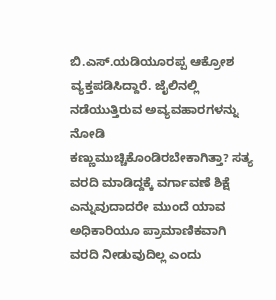ಬಿ.ಎಸ್.ಯಡಿಯೂರಪ್ಪ ಆಕ್ರೋಶ ವ್ಯಕ್ತಪಡಿಸಿದ್ದಾರೆ. ಜೈಲಿನಲ್ಲಿ ನಡೆಯುತ್ತಿರುವ ಅವ್ಯವಹಾರಗಳನ್ನು ನೋಡಿ ಕಣ್ಣುಮುಚ್ಚಿಕೊಂಡಿರಬೇಕಾಗಿತ್ತಾ? ಸತ್ಯ ವರದಿ ಮಾಡಿದ್ದಕ್ಕೆ ವರ್ಗಾವಣೆ ಶಿಕ್ಷೆ ಎನ್ನುವುದಾದರೇ ಮುಂದೆ ಯಾವ ಅಧಿಕಾರಿಯೂ ಪ್ರಾಮಾಣಿಕವಾಗಿ ವರದಿ ನೀಡುವುದಿಲ್ಲ ಎಂದು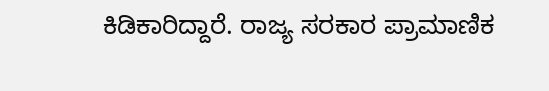ಕಿಡಿಕಾರಿದ್ದಾರೆ. ರಾಜ್ಯ ಸರಕಾರ ಪ್ರಾಮಾಣಿಕ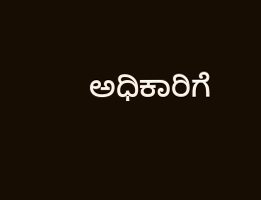ಅಧಿಕಾರಿಗೆ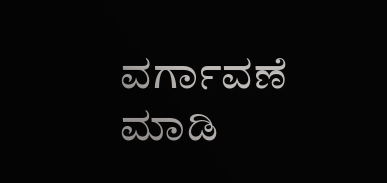ವರ್ಗಾವಣೆ ಮಾಡಿ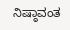ನಿಷ್ಠಾವಂತ